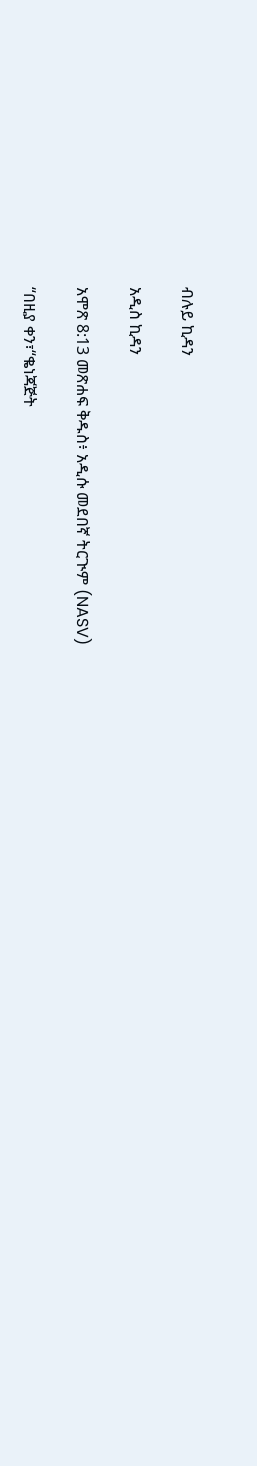ብሉይ ኪዳን

አዲስ ኪዳን

አሞጽ 8:13 መጽሐፍ ቅዱስ፥ አዲሱ መደበኛ ትርጒም (NASV)

“በዚያ ቀን፣“ቈነጃጅት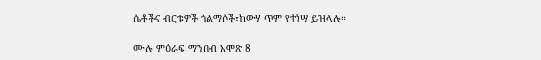ሴቶችና ብርቱዎች ጎልማሶች፣ከውሃ ጥም የተነሣ ይዝላሉ።

ሙሉ ምዕራፍ ማንበብ አሞጽ 8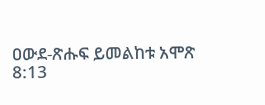ዐውደ-ጽሑፍ ይመልከቱ አሞጽ 8:13